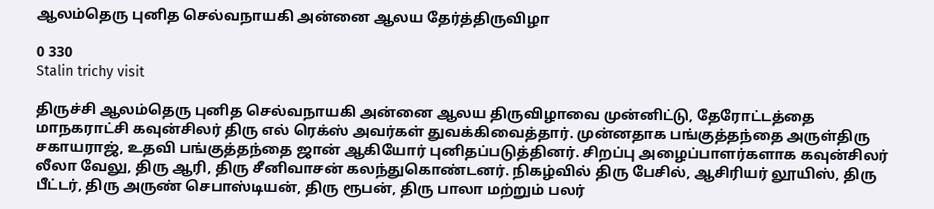ஆலம்தெரு புனித செல்வநாயகி அன்னை ஆலய தேர்த்திருவிழா

0 330
Stalin trichy visit

திருச்சி ஆலம்தெரு புனித செல்வநாயகி அன்னை ஆலய திருவிழாவை முன்னிட்டு, தேரோட்டத்தை மாநகராட்சி கவுன்சிலர் திரு எல் ரெக்ஸ் அவர்கள் துவக்கிவைத்தார். முன்னதாக பங்குத்தந்தை அருள்திரு சகாயராஜ், உதவி பங்குத்தந்தை ஜான் ஆகியோர் புனிதப்படுத்தினர். சிறப்பு அழைப்பாளர்களாக கவுன்சிலர் லீலா வேலு, திரு ஆரி, திரு சீனிவாசன் கலந்துகொண்டனர். நிகழ்வில் திரு பேசில், ஆசிரியர் லூயிஸ், திரு பீட்டர், திரு அருண் செபாஸ்டியன், திரு ரூபன், திரு பாலா மற்றும் பலர்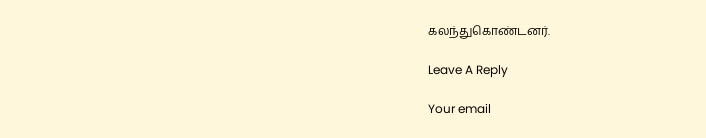கலந்துகொண்டனர்.

Leave A Reply

Your email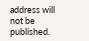address will not be published.